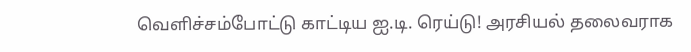வெளிச்சம்போட்டு காட்டிய ஐ.டி. ரெய்டு! அரசியல் தலைவராக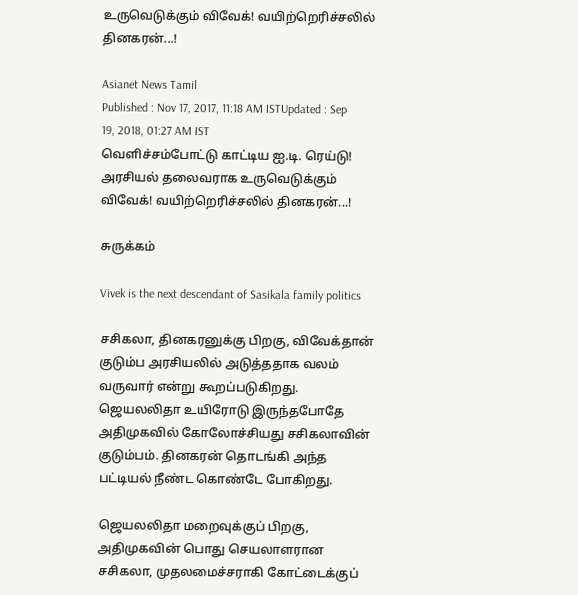உருவெடுக்கும் விவேக்! வயிற்றெரிச்சலில் தினகரன்...!

Asianet News Tamil
Published : Nov 17, 2017, 11:18 AM ISTUpdated : Sep 19, 2018, 01:27 AM IST
வெளிச்சம்போட்டு காட்டிய ஐ.டி. ரெய்டு! அரசியல் தலைவராக உருவெடுக்கும் விவேக்! வயிற்றெரிச்சலில் தினகரன்...!

சுருக்கம்

Vivek is the next descendant of Sasikala family politics

சசிகலா, தினகரனுக்கு பிறகு, விவேக்தான் குடும்ப அரசியலில் அடுத்ததாக வலம் வருவார் என்று கூறப்படுகிறது. ஜெயலலிதா உயிரோடு இருந்தபோதே அதிமுகவில் கோலோச்சியது சசிகலாவின் குடும்பம். தினகரன் தொடங்கி அந்த பட்டியல் நீண்ட கொண்டே போகிறது.

ஜெயலலிதா மறைவுக்குப் பிறகு, அதிமுகவின் பொது செயலாளரான சசிகலா, முதலமைச்சராகி கோட்டைக்குப்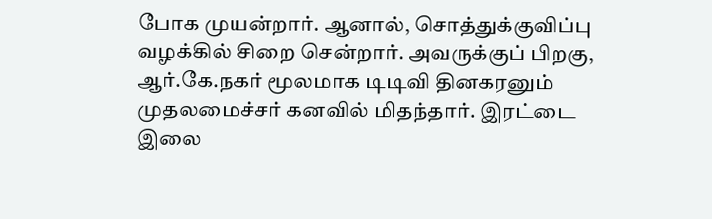போக முயன்றார். ஆனால், சொத்துக்குவிப்பு வழக்கில் சிறை சென்றார். அவருக்குப் பிறகு, ஆர்.கே.நகர் மூலமாக டிடிவி தினகரனும் முதலமைச்சர் கனவில் மிதந்தார். இரட்டை இலை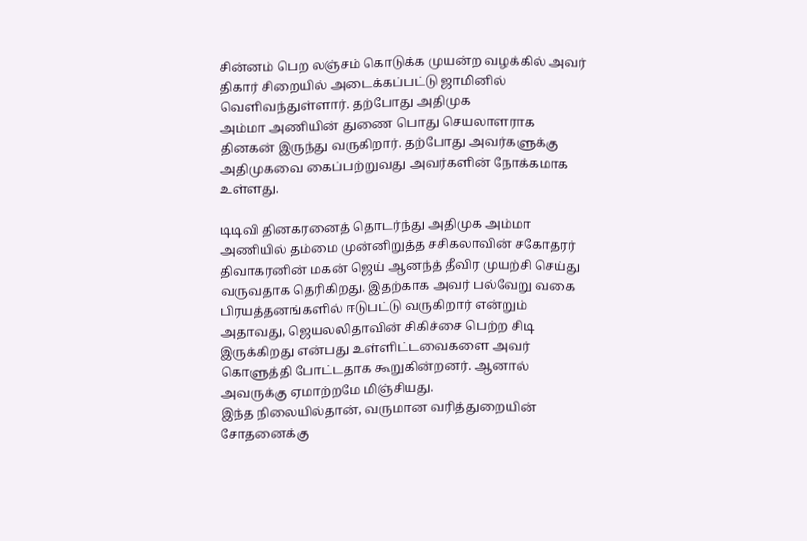சின்னம் பெற லஞ்சம் கொடுக்க முயன்ற வழக்கில் அவர் திகார் சிறையில் அடைக்கப்பட்டு ஜாமினில் வெளிவந்துள்ளார். தற்போது அதிமுக
அம்மா அணியின் துணை பொது செயலாளராக தினகன் இருந்து வருகிறார். தற்போது அவர்களுக்கு அதிமுகவை கைப்பற்றுவது அவர்களின் நோக்கமாக உள்ளது.

டிடிவி தினகரனைத் தொடர்ந்து அதிமுக அம்மா அணியில் தம்மை முன்னிறுத்த சசிகலாவின் சகோதரர் திவாகரனின் மகன் ஜெய் ஆனந்த் தீவிர முயற்சி செய்து வருவதாக தெரிகிறது. இதற்காக அவர் பல்வேறு வகை பிரயத்தனங்களில் ஈடுபட்டு வருகிறார் என்றும் அதாவது, ஜெயலலிதாவின் சிகிச்சை பெற்ற சிடி இருக்கிறது என்பது உள்ளிட்டவைகளை அவர் கொளுத்தி போட்டதாக கூறுகின்றனர். ஆனால் அவருக்கு ஏமாற்றமே மிஞ்சியது.
இந்த நிலையில்தான், வருமான வரித்துறையின் சோதனைக்கு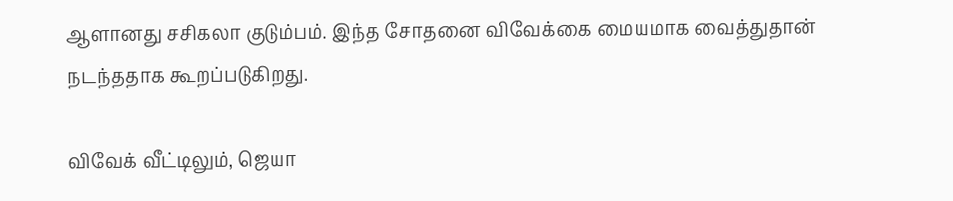ஆளானது சசிகலா குடும்பம். இந்த சோதனை விவேக்கை மையமாக வைத்துதான் நடந்ததாக கூறப்படுகிறது.

விவேக் வீட்டிலும், ஜெயா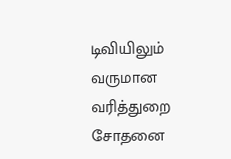டிவியிலும் வருமான வரித்துறை சோதனை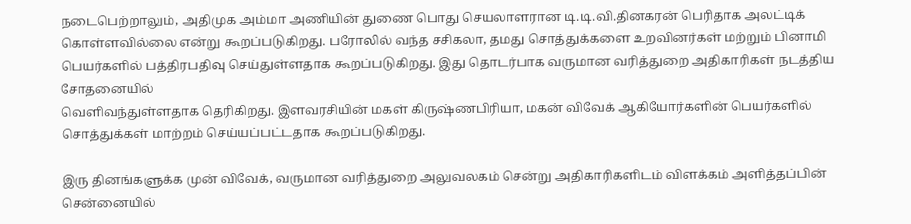நடைபெற்றாலும், அதிமுக அம்மா அணியின் துணை பொது செயலாளரான டி.டி.வி.தினகரன் பெரிதாக அலட்டிக் கொள்ளவில்லை என்று கூறப்படுகிறது. பரோலில் வந்த சசிகலா, தமது சொத்துக்களை உறவினர்கள் மற்றும் பினாமி பெயர்களில் பத்திரபதிவு செய்துள்ளதாக கூறப்படுகிறது. இது தொடர்பாக வருமான வரித்துறை அதிகாரிகள் நடத்திய சோதனையில்
வெளிவந்துள்ளதாக தெரிகிறது. இளவரசியின் மகள் கிருஷ்ணபிரியா, மகன் விவேக் ஆகியோர்களின் பெயர்களில் சொத்துக்கள் மாற்றம் செய்யப்பட்டதாக கூறப்படுகிறது.

இரு தினங்களுக்க முன் விவேக், வருமான வரித்துறை அலுவலகம் சென்று அதிகாரிகளிடம் விளக்கம் அளித்தப்பின் சென்னையில்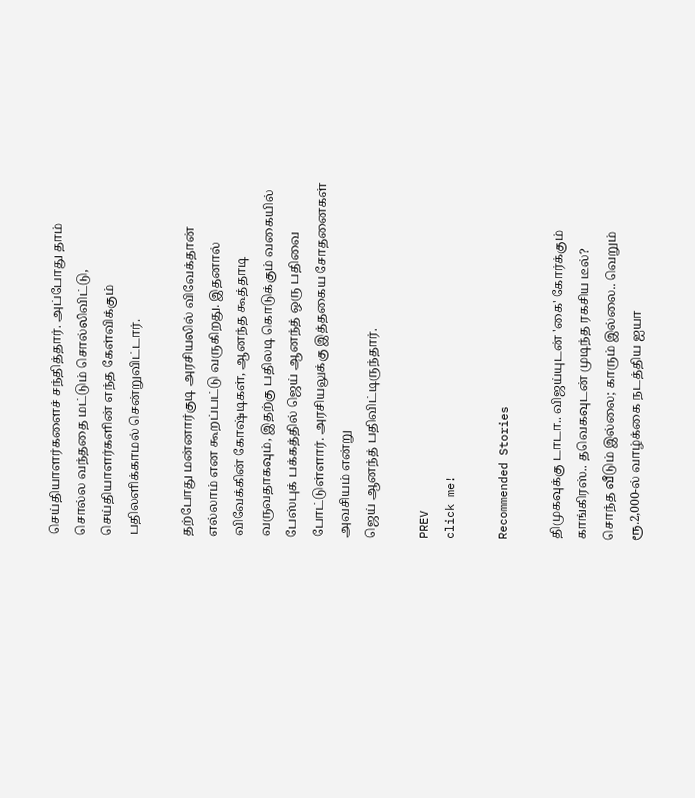செய்தியாளர்களைச் சந்தித்தார். அப்போது தாம் சொல்ல வந்ததை மட்டும் சொல்லிவிட்டு, செய்தியாளர்களின் எந்த கேள்விக்கும் பதிலளிக்காமல் சென்றுவிட்டார்.

தற்போது மன்னார்குடி அரசியலில் விவேக்தான் எல்லாம் என கூறப்பட்டு வருகிறது. இதனால் விவேக்கின் கோஷ்டிகள், ஆனந்த கூத்தாடி வருவதாகவும், இதற்கு பதிலடி கொடுக்கும் வகையில் பேஸ்புக் பக்கத்தில் ஜெய் ஆனந்த் ஒரு பதிவை போட்டுள்ளார். அரசியலுக்கு இத்தகைய சோதனைகள் அவசியம் என்று
ஜெய் ஆனந்த் பதிவிட்டிருந்தார்.

PREV
click me!

Recommended Stories

திமுகவுக்கு டாடா.. விஜய்யுடன் 'கை' கோர்க்கும் காங்கிரஸ்.. தவெகவுடன் முடிந்த ரகசிய டீல்?
சொந்த வீடும் இல்லை; காரும் இல்லை.. வெறும் ரூ.2,000-ல் வாழ்க்கை நடத்திய ஐயா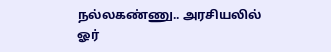நல்லகண்ணு.. அரசியலில் ஓர்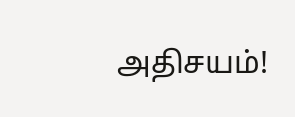அதிசயம்!